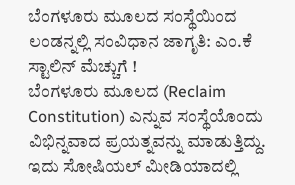ಬೆಂಗಳೂರು ಮೂಲದ ಸಂಸ್ಥೆಯಿಂದ ಲಂಡನ್ನಲ್ಲಿ ಸಂವಿಧಾನ ಜಾಗೃತಿ: ಎಂ.ಕೆ ಸ್ಟಾಲಿನ್ ಮೆಚ್ಚುಗೆ !
ಬೆಂಗಳೂರು ಮೂಲದ (Reclaim Constitution) ಎನ್ನುವ ಸಂಸ್ಥೆಯೊಂದು ವಿಭಿನ್ನವಾದ ಪ್ರಯತ್ನವನ್ನು ಮಾಡುತ್ತಿದ್ದು. ಇದು ಸೋಷಿಯಲ್ ಮೀಡಿಯಾದಲ್ಲಿ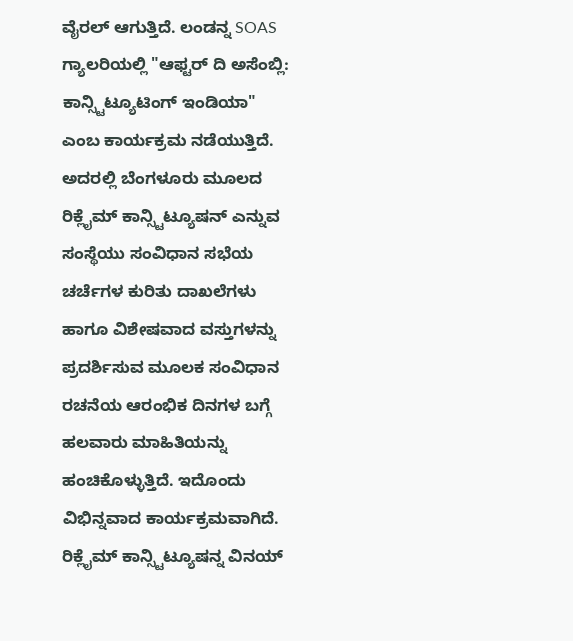ವೈರಲ್ ಆಗುತ್ತಿದೆ. ಲಂಡನ್ನ SOAS ಗ್ಯಾಲರಿಯಲ್ಲಿ "ಆಫ್ಟರ್ ದಿ ಅಸೆಂಬ್ಲಿ: ಕಾನ್ಸ್ಟಿಟ್ಯೂಟಿಂಗ್ ಇಂಡಿಯಾ" ಎಂಬ ಕಾರ್ಯಕ್ರಮ ನಡೆಯುತ್ತಿದೆ. ಅದರಲ್ಲಿ ಬೆಂಗಳೂರು ಮೂಲದ ರಿಕ್ಲೈಮ್ ಕಾನ್ಸ್ಟಿಟ್ಯೂಷನ್ ಎನ್ನುವ ಸಂಸ್ಥೆಯು ಸಂವಿಧಾನ ಸಭೆಯ ಚರ್ಚೆಗಳ ಕುರಿತು ದಾಖಲೆಗಳು ಹಾಗೂ ವಿಶೇಷವಾದ ವಸ್ತುಗಳನ್ನು ಪ್ರದರ್ಶಿಸುವ ಮೂಲಕ ಸಂವಿಧಾನ ರಚನೆಯ ಆರಂಭಿಕ ದಿನಗಳ ಬಗ್ಗೆ ಹಲವಾರು ಮಾಹಿತಿಯನ್ನು ಹಂಚಿಕೊಳ್ಳುತ್ತಿದೆ. ಇದೊಂದು ವಿಭಿನ್ನವಾದ ಕಾರ್ಯಕ್ರಮವಾಗಿದೆ.
ರಿಕ್ಲೈಮ್ ಕಾನ್ಸ್ಟಿಟ್ಯೂಷನ್ನ ವಿನಯ್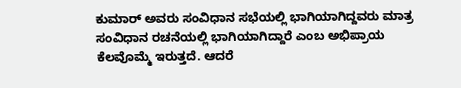ಕುಮಾರ್ ಅವರು ಸಂವಿಧಾನ ಸಭೆಯಲ್ಲಿ ಭಾಗಿಯಾಗಿದ್ದವರು ಮಾತ್ರ ಸಂವಿಧಾನ ರಚನೆಯಲ್ಲಿ ಭಾಗಿಯಾಗಿದ್ದಾರೆ ಎಂಬ ಅಭಿಪ್ರಾಯ ಕೆಲವೊಮ್ಮೆ ಇರುತ್ತದೆ. ಆದರೆ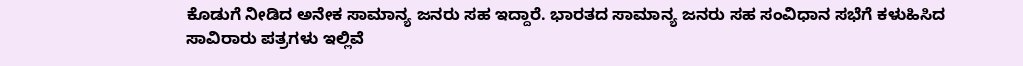ಕೊಡುಗೆ ನೀಡಿದ ಅನೇಕ ಸಾಮಾನ್ಯ ಜನರು ಸಹ ಇದ್ದಾರೆ. ಭಾರತದ ಸಾಮಾನ್ಯ ಜನರು ಸಹ ಸಂವಿಧಾನ ಸಭೆಗೆ ಕಳುಹಿಸಿದ ಸಾವಿರಾರು ಪತ್ರಗಳು ಇಲ್ಲಿವೆ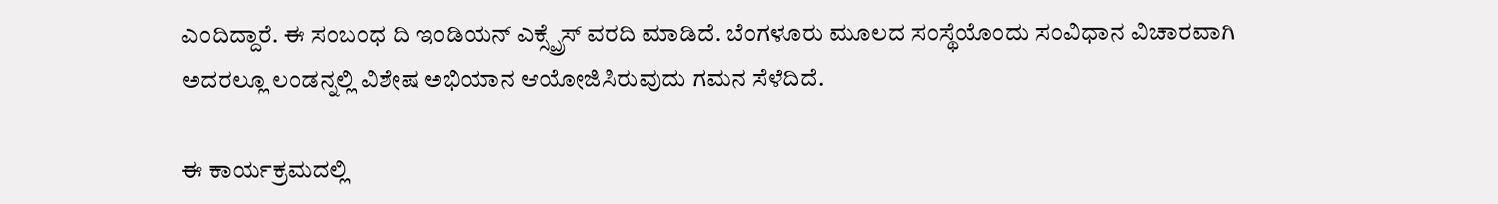ಎಂದಿದ್ದಾರೆ. ಈ ಸಂಬಂಧ ದಿ ಇಂಡಿಯನ್ ಎಕ್ಸ್ಪ್ರೆಸ್ ವರದಿ ಮಾಡಿದೆ. ಬೆಂಗಳೂರು ಮೂಲದ ಸಂಸ್ಥೆಯೊಂದು ಸಂವಿಧಾನ ವಿಚಾರವಾಗಿ ಅದರಲ್ಲೂ ಲಂಡನ್ನಲ್ಲಿ ವಿಶೇಷ ಅಭಿಯಾನ ಆಯೋಜಿಸಿರುವುದು ಗಮನ ಸೆಳೆದಿದೆ.

ಈ ಕಾರ್ಯಕ್ರಮದಲ್ಲಿ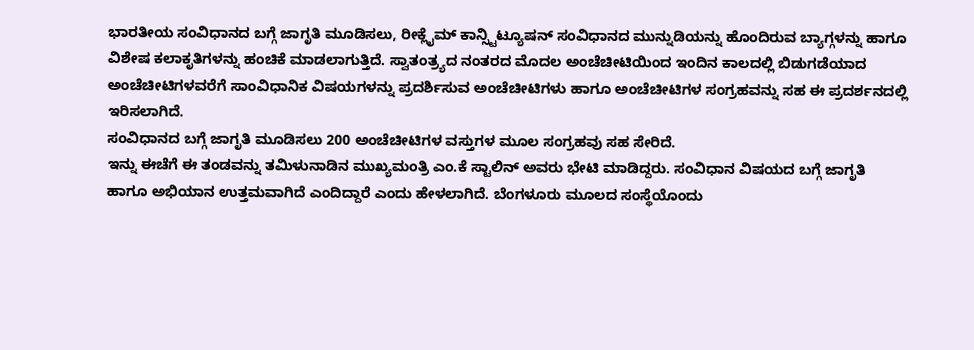ಭಾರತೀಯ ಸಂವಿಧಾನದ ಬಗ್ಗೆ ಜಾಗೃತಿ ಮೂಡಿಸಲು, ರೀಕ್ಲೈಮ್ ಕಾನ್ಸ್ಟಿಟ್ಯೂಷನ್ ಸಂವಿಧಾನದ ಮುನ್ನುಡಿಯನ್ನು ಹೊಂದಿರುವ ಬ್ಯಾಗ್ಗಳನ್ನು ಹಾಗೂ ವಿಶೇಷ ಕಲಾಕೃತಿಗಳನ್ನು ಹಂಚಿಕೆ ಮಾಡಲಾಗುತ್ತಿದೆ. ಸ್ವಾತಂತ್ರ್ಯದ ನಂತರದ ಮೊದಲ ಅಂಚೆಚೀಟಿಯಿಂದ ಇಂದಿನ ಕಾಲದಲ್ಲಿ ಬಿಡುಗಡೆಯಾದ ಅಂಚೆಚೀಟಿಗಳವರೆಗೆ ಸಾಂವಿಧಾನಿಕ ವಿಷಯಗಳನ್ನು ಪ್ರದರ್ಶಿಸುವ ಅಂಚೆಚೀಟಿಗಳು ಹಾಗೂ ಅಂಚೆಚೀಟಿಗಳ ಸಂಗ್ರಹವನ್ನು ಸಹ ಈ ಪ್ರದರ್ಶನದಲ್ಲಿ ಇರಿಸಲಾಗಿದೆ.
ಸಂವಿಧಾನದ ಬಗ್ಗೆ ಜಾಗೃತಿ ಮೂಡಿಸಲು 200 ಅಂಚೆಚೀಟಿಗಳ ವಸ್ತುಗಳ ಮೂಲ ಸಂಗ್ರಹವು ಸಹ ಸೇರಿದೆ.
ಇನ್ನು ಈಚೆಗೆ ಈ ತಂಡವನ್ನು ತಮಿಳುನಾಡಿನ ಮುಖ್ಯಮಂತ್ರಿ ಎಂ.ಕೆ ಸ್ಟಾಲಿನ್ ಅವರು ಭೇಟಿ ಮಾಡಿದ್ದರು. ಸಂವಿಧಾನ ವಿಷಯದ ಬಗ್ಗೆ ಜಾಗೃತಿ ಹಾಗೂ ಅಭಿಯಾನ ಉತ್ತಮವಾಗಿದೆ ಎಂದಿದ್ದಾರೆ ಎಂದು ಹೇಳಲಾಗಿದೆ. ಬೆಂಗಳೂರು ಮೂಲದ ಸಂಸ್ಥೆಯೊಂದು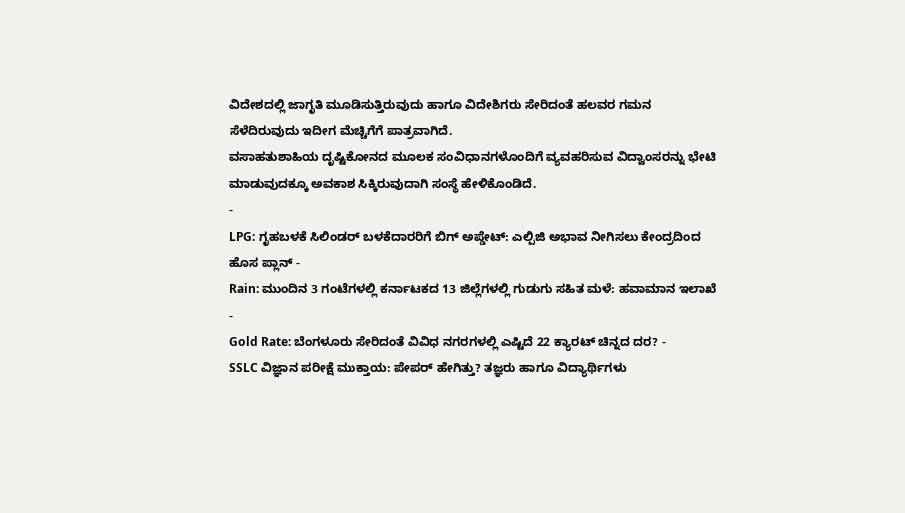ವಿದೇಶದಲ್ಲಿ ಜಾಗೃತಿ ಮೂಡಿಸುತ್ತಿರುವುದು ಹಾಗೂ ವಿದೇಶಿಗರು ಸೇರಿದಂತೆ ಹಲವರ ಗಮನ ಸೆಳೆದಿರುವುದು ಇದೀಗ ಮೆಚ್ಚಿಗೆಗೆ ಪಾತ್ರವಾಗಿದೆ.
ವಸಾಹತುಶಾಹಿಯ ದೃಷ್ಟಿಕೋನದ ಮೂಲಕ ಸಂವಿಧಾನಗಳೊಂದಿಗೆ ವ್ಯವಹರಿಸುವ ವಿದ್ವಾಂಸರನ್ನು ಭೇಟಿ ಮಾಡುವುದಕ್ಕೂ ಅವಕಾಶ ಸಿಕ್ಕಿರುವುದಾಗಿ ಸಂಸ್ಥೆ ಹೇಳಿಕೊಂಡಿದೆ.
-
LPG: ಗೃಹಬಳಕೆ ಸಿಲಿಂಡರ್ ಬಳಕೆದಾರರಿಗೆ ಬಿಗ್ ಅಪ್ಡೇಟ್: ಎಲ್ಪಿಜಿ ಅಭಾವ ನೀಗಿಸಲು ಕೇಂದ್ರದಿಂದ ಹೊಸ ಪ್ಲಾನ್ -
Rain: ಮುಂದಿನ 3 ಗಂಟೆಗಳಲ್ಲಿ ಕರ್ನಾಟಕದ 13 ಜಿಲ್ಲೆಗಳಲ್ಲಿ ಗುಡುಗು ಸಹಿತ ಮಳೆ: ಹವಾಮಾನ ಇಲಾಖೆ -
Gold Rate: ಬೆಂಗಳೂರು ಸೇರಿದಂತೆ ವಿವಿಧ ನಗರಗಳಲ್ಲಿ ಎಷ್ಟಿದೆ 22 ಕ್ಯಾರಟ್ ಚಿನ್ನದ ದರ? -
SSLC ವಿಜ್ಞಾನ ಪರೀಕ್ಷೆ ಮುಕ್ತಾಯ: ಪೇಪರ್ ಹೇಗಿತ್ತು? ತಜ್ಞರು ಹಾಗೂ ವಿದ್ಯಾರ್ಥಿಗಳು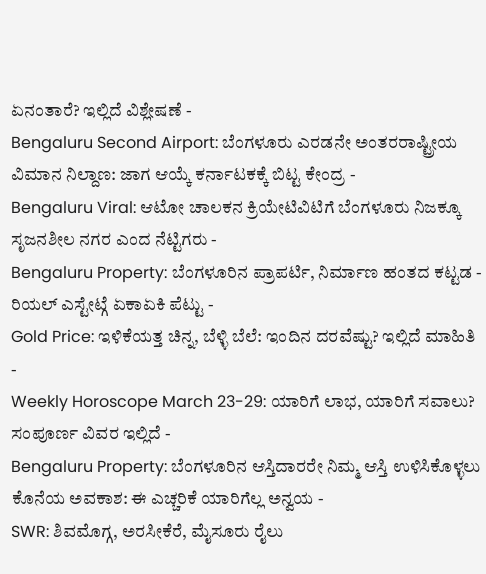ಏನಂತಾರೆ? ಇಲ್ಲಿದೆ ವಿಶ್ಲೇಷಣೆ -
Bengaluru Second Airport: ಬೆಂಗಳೂರು ಎರಡನೇ ಅಂತರರಾಷ್ಟ್ರೀಯ ವಿಮಾನ ನಿಲ್ದಾಣ: ಜಾಗ ಆಯ್ಕೆ ಕರ್ನಾಟಕಕ್ಕೆ ಬಿಟ್ಟ ಕೇಂದ್ರ -
Bengaluru Viral: ಆಟೋ ಚಾಲಕನ ಕ್ರಿಯೇಟಿವಿಟಿಗೆ ಬೆಂಗಳೂರು ನಿಜಕ್ಕೂ ಸೃಜನಶೀಲ ನಗರ ಎಂದ ನೆಟ್ಟಿಗರು -
Bengaluru Property: ಬೆಂಗಳೂರಿನ ಪ್ರಾಪರ್ಟಿ, ನಿರ್ಮಾಣ ಹಂತದ ಕಟ್ಟಡ - ರಿಯಲ್ ಎಸ್ಟೇಟ್ಗೆ ಏಕಾಏಕಿ ಪೆಟ್ಟು -
Gold Price: ಇಳಿಕೆಯತ್ತ ಚಿನ್ನ, ಬೆಳ್ಳಿ ಬೆಲೆ: ಇಂದಿನ ದರವೆಷ್ಟು? ಇಲ್ಲಿದೆ ಮಾಹಿತಿ -
Weekly Horoscope March 23-29: ಯಾರಿಗೆ ಲಾಭ, ಯಾರಿಗೆ ಸವಾಲು? ಸಂಪೂರ್ಣ ವಿವರ ಇಲ್ಲಿದೆ -
Bengaluru Property: ಬೆಂಗಳೂರಿನ ಆಸ್ತಿದಾರರೇ ನಿಮ್ಮ ಆಸ್ತಿ ಉಳಿಸಿಕೊಳ್ಳಲು ಕೊನೆಯ ಅವಕಾಶ: ಈ ಎಚ್ಚರಿಕೆ ಯಾರಿಗೆಲ್ಲ ಅನ್ವಯ -
SWR: ಶಿವಮೊಗ್ಗ, ಅರಸೀಕೆರೆ, ಮೈಸೂರು ರೈಲು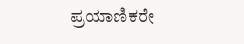ಪ್ರಯಾಣಿಕರೇ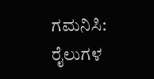ಗಮನಿಸಿ: ರೈಲುಗಳ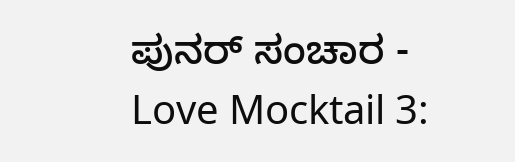ಪುನರ್ ಸಂಚಾರ -
Love Mocktail 3: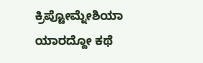ಕ್ರಿಪ್ಟೋಮ್ನೇಶಿಯಾ ಯಾರದ್ದೋ ಕಥೆ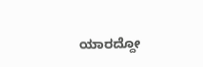ಯಾರದ್ದೋ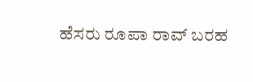ಹೆಸರು ರೂಪಾ ರಾವ್ ಬರಹ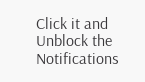Click it and Unblock the Notifications